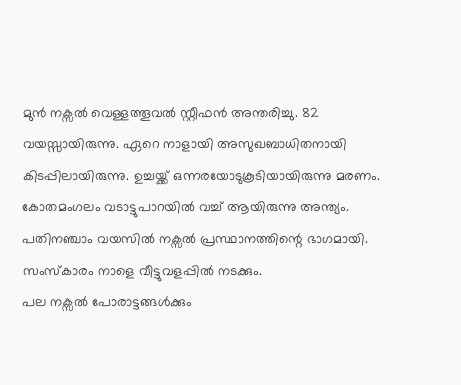മുൻ നക്സൽ വെള്ളത്തൂവൽ സ്റ്റീഫൻ അന്തരിച്ചു. 82 വയസ്സായിരുന്നു. ഏറെ നാളായി അസുഖബാധിതനായി കിടപ്പിലായിരുന്നു. ഉച്ചയ്ക്ക് ഒന്നരയോടുകൂടിയായിരുന്നു മരണം. കോതമംഗലം വടാട്ടുപാറയിൽ വച്ച് ആയിരുന്നു അന്ത്യം. പതിനഞ്ചാം വയസിൽ നക്സൽ പ്രസ്ഥാനത്തിന്റെ ഭാഗമായി. സംസ്കാരം നാളെ വീട്ടുവളപ്പിൽ നടക്കും.
പല നക്സൽ പോരാട്ടങ്ങൾക്കും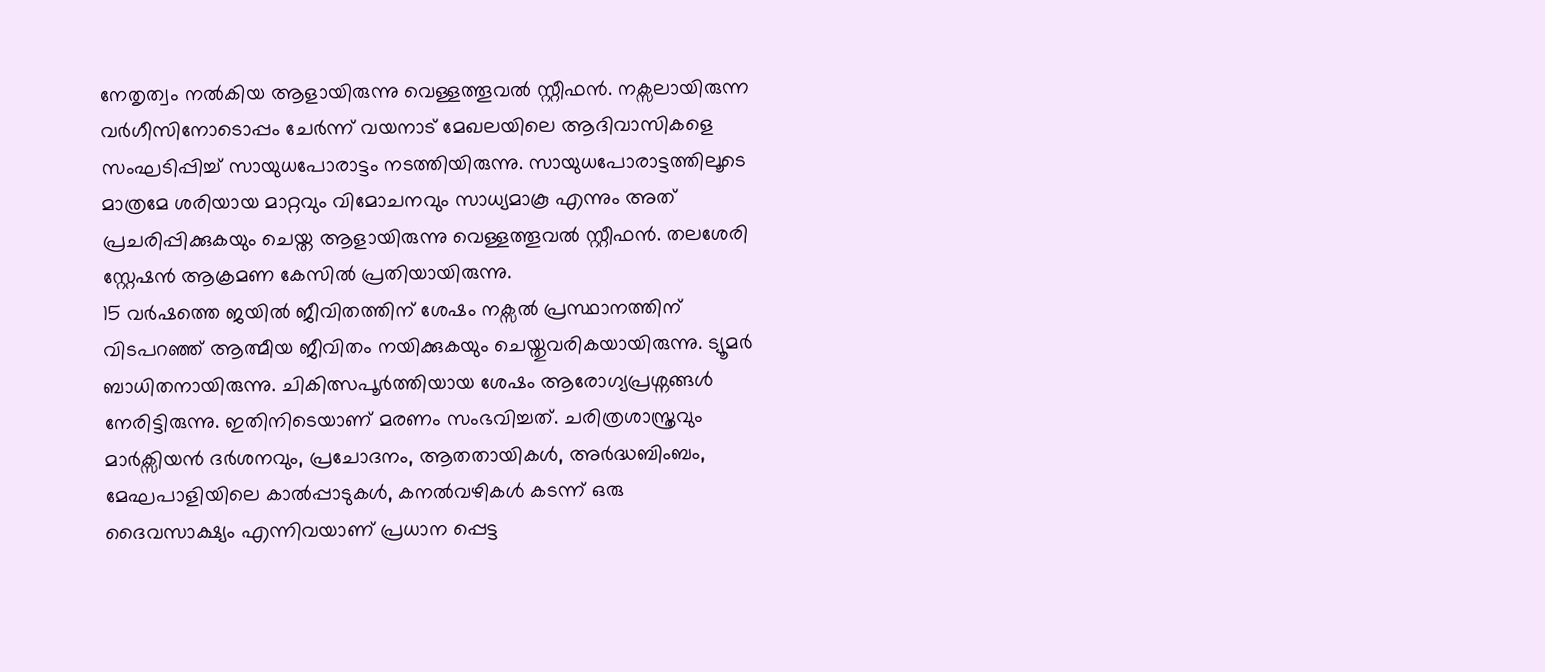നേതൃത്വം നൽകിയ ആളായിരുന്നു വെള്ളത്തൂവൽ സ്റ്റീഫൻ. നക്സലായിരുന്ന വർഗീസിനോടൊപ്പം ചേർന്ന് വയനാട് മേഖലയിലെ ആദിവാസികളെ സംഘടിപ്പിച്ച് സായുധപോരാട്ടം നടത്തിയിരുന്നു. സായുധപോരാട്ടത്തിലൂടെ മാത്രമേ ശരിയായ മാറ്റവും വിമോചനവും സാധ്യമാകൂ എന്നും അത് പ്രചരിപ്പിക്കുകയും ചെയ്ത ആളായിരുന്നു വെള്ളത്തൂവൽ സ്റ്റീഫൻ. തലശേരി സ്റ്റേഷൻ ആക്രമണ കേസിൽ പ്രതിയായിരുന്നു.
15 വർഷത്തെ ജയിൽ ജീവിതത്തിന് ശേഷം നക്സൽ പ്രസ്ഥാനത്തിന് വിടപറഞ്ഞ് ആത്മീയ ജീവിതം നയിക്കുകയും ചെയ്തുവരികയായിരുന്നു. ട്യൂമർ ബാധിതനായിരുന്നു. ചികിത്സപൂർത്തിയായ ശേഷം ആരോഗ്യപ്രശ്നങ്ങൾ നേരിട്ടിരുന്നു. ഇതിനിടെയാണ് മരണം സംഭവിച്ചത്. ചരിത്രശാസ്ത്രവും മാർക്സിയൻ ദർശനവും, പ്രചോദനം, ആതതായികൾ, അർദ്ധബിംബം, മേഘപാളിയിലെ കാൽപ്പാടുകൾ, കനൽവഴികൾ കടന്ന് ഒരു ദൈവസാക്ഷ്യം എന്നിവയാണ് പ്രധാന പ്പെട്ട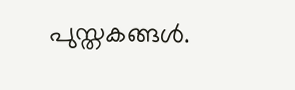പുസ്തകങ്ങൾ.